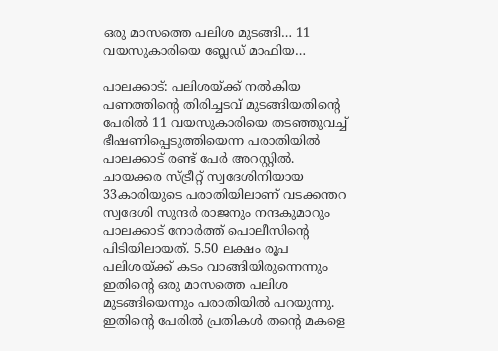ഒരു മാസത്തെ പലിശ മുടങ്ങി… 11 വയസുകാരിയെ ബ്ലേഡ് മാഫിയ…

പാലക്കാട്: പലിശയ്ക്ക് നൽകിയ പണത്തിന്റെ തിരിച്ചടവ് മുടങ്ങിയതിന്റെ പേരിൽ 11 വയസുകാരിയെ തടഞ്ഞുവച്ച് ഭീഷണിപ്പെടുത്തിയെന്ന പരാതിയിൽ പാലക്കാട് രണ്ട് പേർ അറസ്റ്റിൽ. ചായക്കര സ്ട്രീറ്റ് സ്വദേശിനിയായ 33കാരിയുടെ പരാതിയിലാണ് വടക്കന്തറ സ്വദേശി സുന്ദർ രാജനും നന്ദകുമാറും പാലക്കാട് നോർത്ത് പൊലീസിന്റെ പിടിയിലായത്. 5.50 ലക്ഷം രൂപ പലിശയ്ക്ക് കടം വാങ്ങിയിരുന്നെന്നും ഇതിന്റെ ഒരു മാസത്തെ പലിശ മുടങ്ങിയെന്നും പരാതിയിൽ പറയുന്നു. ഇതിന്റെ പേരിൽ പ്രതികൾ തന്റെ മകളെ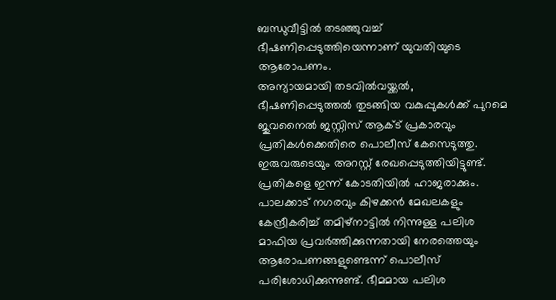ബന്ധുവീട്ടിൽ തടഞ്ഞുവച്ച് ഭീഷണിപ്പെടുത്തിയെന്നാണ് യുവതിയുടെ ആരോപണം.
അന്യായമായി തടവിൽവയ്ക്കൽ, ഭീഷണിപ്പെടുത്തൽ തുടങ്ങിയ വകുപ്പുകൾക്ക് പുറമെ ജുവനൈൽ ജസ്റ്റിസ് ആക്ട് പ്രകാരവും പ്രതികൾക്കെതിരെ പൊലീസ് കേസെടുത്തു. ഇരുവരുടെയും അറസ്റ്റ് രേഖപ്പെടുത്തിയിട്ടുണ്ട്. പ്രതികളെ ഇന്ന് കോടതിയിൽ ഹാജരാക്കും. പാലക്കാട് നഗരവും കിഴക്കൻ മേഖലകളും കേന്ദ്രീകരിച്ച് തമിഴ്നാട്ടിൽ നിന്നുള്ള പലിശ മാഫിയ പ്രവർത്തിക്കുന്നതായി നേരത്തെയും ആരോപണങ്ങളുണ്ടെന്ന് പൊലീസ് പരിശോധിക്കുന്നുണ്ട്. ഭീമമായ പലിശ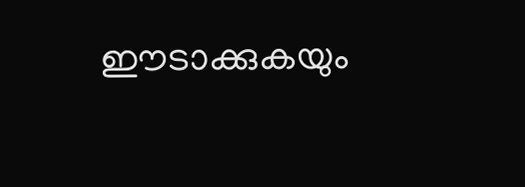ഈടാക്കുകയും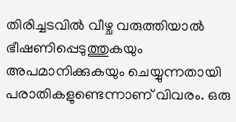തിരിച്ചടവിൽ വീഴ്ച വരുത്തിയാൽ ഭീഷണിപ്പെടുത്തുകയും അപമാനിക്കുകയും ചെയ്യുന്നതായി പരാതികളുണ്ടെന്നാണ് വിവരം. ഒരു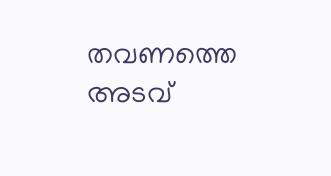തവണത്തെ അടവ്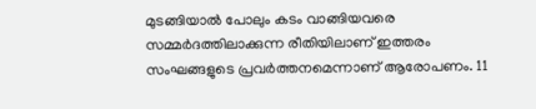മുടങ്ങിയാൽ പോലും കടം വാങ്ങിയവരെ സമ്മർദത്തിലാക്കുന്ന രീതിയിലാണ് ഇത്തരം സംഘങ്ങളുടെ പ്രവർത്തനമെന്നാണ് ആരോപണം. 11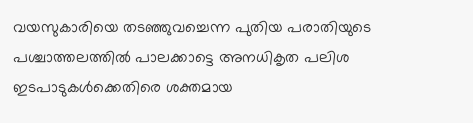വയസുകാരിയെ തടഞ്ഞുവച്ചെന്ന പുതിയ പരാതിയുടെ പശ്ചാത്തലത്തിൽ പാലക്കാട്ടെ അനധികൃത പലിശ ഇടപാടുകൾക്കെതിരെ ശക്തമായ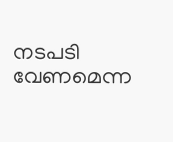നടപടി വേണമെന്ന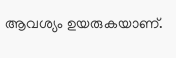ആവശ്യം ഉയരുകയാണ്.